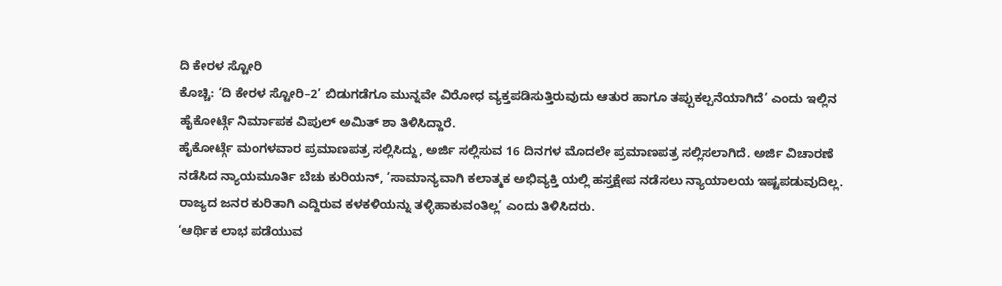ದಿ ಕೇರಳ ಸ್ಟೋರಿ
ಕೊಚ್ಚಿ: ‘ದಿ ಕೇರಳ ಸ್ಟೋರಿ–2’ ಬಿಡುಗಡೆಗೂ ಮುನ್ನವೇ ವಿರೋಧ ವ್ಯಕ್ತಪಡಿಸುತ್ತಿರುವುದು ಆತುರ ಹಾಗೂ ತಪ್ಪುಕಲ್ಪನೆಯಾಗಿದೆ’ ಎಂದು ಇಲ್ಲಿನ ಹೈಕೋರ್ಟ್ಗೆ ನಿರ್ಮಾಪಕ ವಿಪುಲ್ ಅಮಿತ್ ಶಾ ತಿಳಿಸಿದ್ದಾರೆ.
ಹೈಕೋರ್ಟ್ಗೆ ಮಂಗಳವಾರ ಪ್ರಮಾಣಪತ್ರ ಸಲ್ಲಿಸಿದ್ದು, ಅರ್ಜಿ ಸಲ್ಲಿಸುವ 16 ದಿನಗಳ ಮೊದಲೇ ಪ್ರಮಾಣಪತ್ರ ಸಲ್ಲಿಸಲಾಗಿದೆ. ಅರ್ಜಿ ವಿಚಾರಣೆ ನಡೆಸಿದ ನ್ಯಾಯಮೂರ್ತಿ ಬೆಚು ಕುರಿಯನ್, ‘ಸಾಮಾನ್ಯವಾಗಿ ಕಲಾತ್ಮಕ ಅಭಿವ್ಯಕ್ತಿ ಯಲ್ಲಿ ಹಸ್ತಕ್ಷೇಪ ನಡೆಸಲು ನ್ಯಾಯಾಲಯ ಇಷ್ಟಪಡುವುದಿಲ್ಲ. ರಾಜ್ಯದ ಜನರ ಕುರಿತಾಗಿ ಎದ್ದಿರುವ ಕಳಕಳಿಯನ್ನು ತಳ್ಳಿಹಾಕುವಂತಿಲ್ಲ’ ಎಂದು ತಿಳಿಸಿದರು.
‘ಆರ್ಥಿಕ ಲಾಭ ಪಡೆಯುವ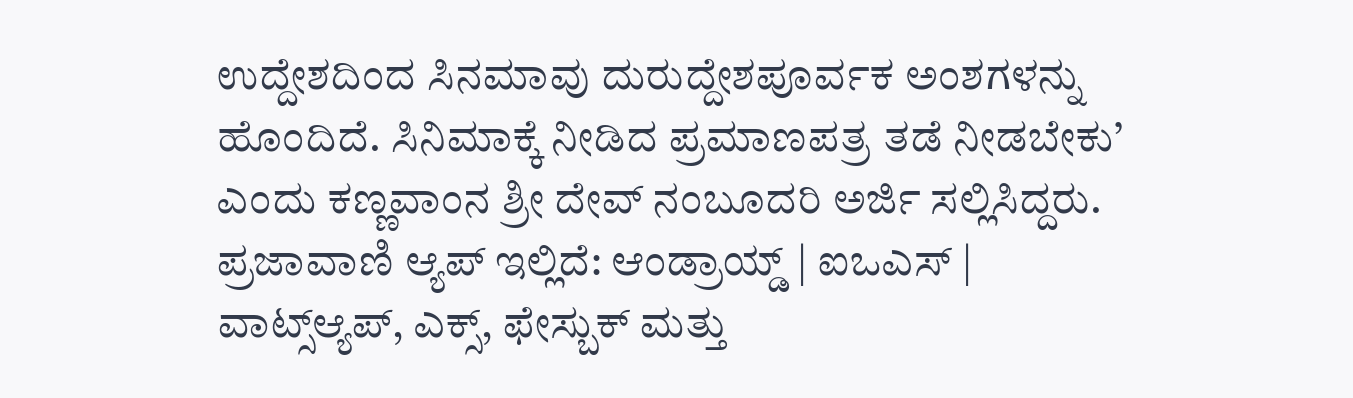ಉದ್ದೇಶದಿಂದ ಸಿನಮಾವು ದುರುದ್ದೇಶಪೂರ್ವಕ ಅಂಶಗಳನ್ನು ಹೊಂದಿದೆ. ಸಿನಿಮಾಕ್ಕೆ ನೀಡಿದ ಪ್ರಮಾಣಪತ್ರ ತಡೆ ನೀಡಬೇಕು’ ಎಂದು ಕಣ್ಣವಾಂನ ಶ್ರೀ ದೇವ್ ನಂಬೂದರಿ ಅರ್ಜಿ ಸಲ್ಲಿಸಿದ್ದರು.
ಪ್ರಜಾವಾಣಿ ಆ್ಯಪ್ ಇಲ್ಲಿದೆ: ಆಂಡ್ರಾಯ್ಡ್ | ಐಒಎಸ್ | ವಾಟ್ಸ್ಆ್ಯಪ್, ಎಕ್ಸ್, ಫೇಸ್ಬುಕ್ ಮತ್ತು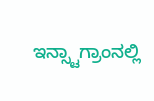ಇನ್ಸ್ಟಾಗ್ರಾಂನಲ್ಲಿ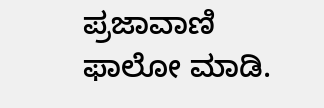ಪ್ರಜಾವಾಣಿ ಫಾಲೋ ಮಾಡಿ.